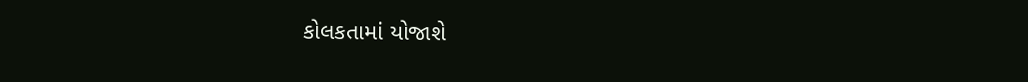કોલકતામાં યોજાશે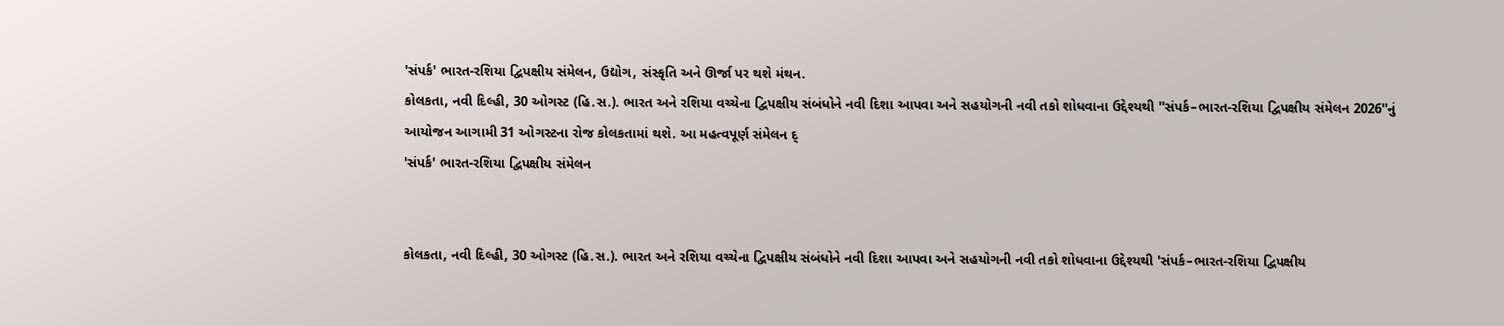'સંપર્ક' ભારત-રશિયા દ્વિપક્ષીય સંમેલન, ઉદ્યોગ, સંસ્કૃતિ અને ઊર્જા પર થશે મંથન.
કોલકતા, નવી દિલ્હી, 30 ઓગસ્ટ (હિ.સ.). ભારત અને રશિયા વચ્ચેના દ્વિપક્ષીય સંબંધોને નવી દિશા આપવા અને સહયોગની નવી તકો શોધવાના ઉદ્દેશ્યથી ''સંપર્ક–ભારત-રશિયા દ્વિપક્ષીય સંમેલન 2026''નું આયોજન આગામી 31 ઓગસ્ટના રોજ કોલકતામાં થશે. આ મહત્વપૂર્ણ સંમેલન દ્
'સંપર્ક' ભારત-રશિયા દ્વિપક્ષીય સંમેલન


કોલકતા, નવી દિલ્હી, 30 ઓગસ્ટ (હિ.સ.). ભારત અને રશિયા વચ્ચેના દ્વિપક્ષીય સંબંધોને નવી દિશા આપવા અને સહયોગની નવી તકો શોધવાના ઉદ્દેશ્યથી 'સંપર્ક–ભારત-રશિયા દ્વિપક્ષીય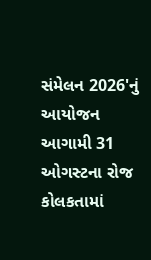સંમેલન 2026'નું આયોજન આગામી 31 ઓગસ્ટના રોજ કોલકતામાં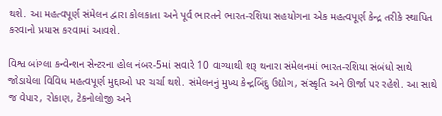થશે. આ મહત્વપૂર્ણ સંમેલન દ્વારા કોલકાતા અને પૂર્વ ભારતને ભારત-રશિયા સહયોગના એક મહત્વપૂર્ણ કેન્દ્ર તરીકે સ્થાપિત કરવાનો પ્રયાસ કરવામાં આવશે.

વિશ્વ બાંગ્લા કન્વેન્શન સેન્ટરના હોલ નંબર-5માં સવારે 10 વાગ્યાથી શરૂ થનારા સંમેલનમાં ભારત-રશિયા સંબંધો સાથે જોડાયેલા વિવિધ મહત્વપૂર્ણ મુદ્દાઓ પર ચર્ચા થશે. સંમેલનનું મુખ્ય કેન્દ્રબિંદુ ઉદ્યોગ, સંસ્કૃતિ અને ઊર્જા પર રહેશે. આ સાથે જ વેપાર, રોકાણ, ટેકનોલોજી અને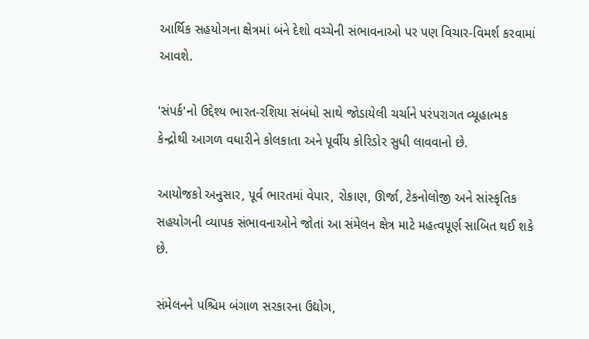આર્થિક સહયોગના ક્ષેત્રમાં બંને દેશો વચ્ચેની સંભાવનાઓ પર પણ વિચાર-વિમર્શ કરવામાં આવશે.

'સંપર્ક'નો ઉદ્દેશ્ય ભારત-રશિયા સંબંધો સાથે જોડાયેલી ચર્ચાને પરંપરાગત વ્યૂહાત્મક કેન્દ્રોથી આગળ વધારીને કોલકાતા અને પૂર્વીય કોરિડોર સુધી લાવવાનો છે.

આયોજકો અનુસાર, પૂર્વ ભારતમાં વેપાર, રોકાણ, ઊર્જા, ટેકનોલોજી અને સાંસ્કૃતિક સહયોગની વ્યાપક સંભાવનાઓને જોતાં આ સંમેલન ક્ષેત્ર માટે મહત્વપૂર્ણ સાબિત થઈ શકે છે.

સંમેલનને પશ્ચિમ બંગાળ સરકારના ઉદ્યોગ,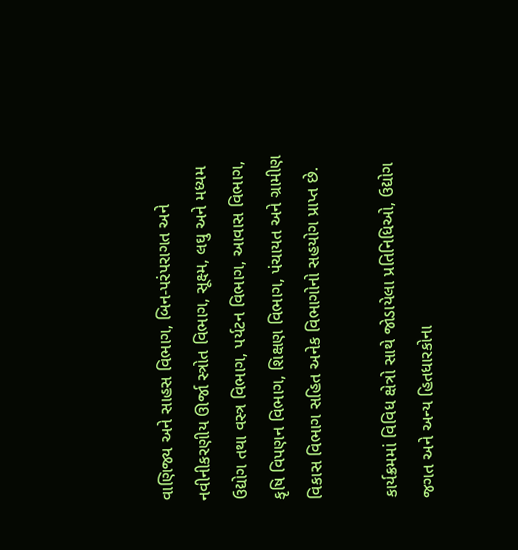વાણિજ્ય અને સાહસ વિભાગ, બિન-પરંપરાગત અને નવીનીકરણીય ઊર્જા સ્ત્રોત વિભાગ, સૂક્ષ્મ, લઘુ અને મધ્યમ ઉદ્યોગ તથા વસ્ત્ર વિભાગ, પર્યટન વિભાગ, આવાસ વિભાગ, કૃષિ વિપણન વિભાગ, શિક્ષણ વિભાગ, પંચાયત અને ગ્રામીણ વિકાસ વિભાગ સહિત અનેક વિભાગોનો સહયોગ પ્રાપ્ત છે.

કાર્યક્રમમાં વિવિધ ક્ષેત્રો સાથે જોડાયેલા પ્રતિનિધિઓ, ઉદ્યોગ જગત અને અન્ય હિતધારકોના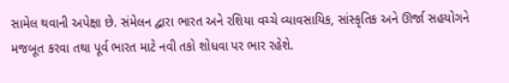સામેલ થવાની અપેક્ષા છે. સંમેલન દ્વારા ભારત અને રશિયા વચ્ચે વ્યાવસાયિક, સાંસ્કૃતિક અને ઊર્જા સહયોગને મજબૂત કરવા તથા પૂર્વ ભારત માટે નવી તકો શોધવા પર ભાર રહેશે.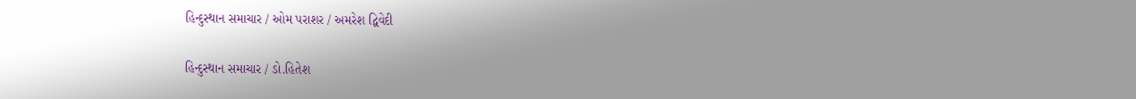હિન્દુસ્થાન સમાચાર / ઓમ પરાશર / અમરેશ દ્વિવેદી

હિન્દુસ્થાન સમાચાર / ડો.હિતેશ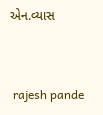એન.વ્યાસ


 rajesh pande